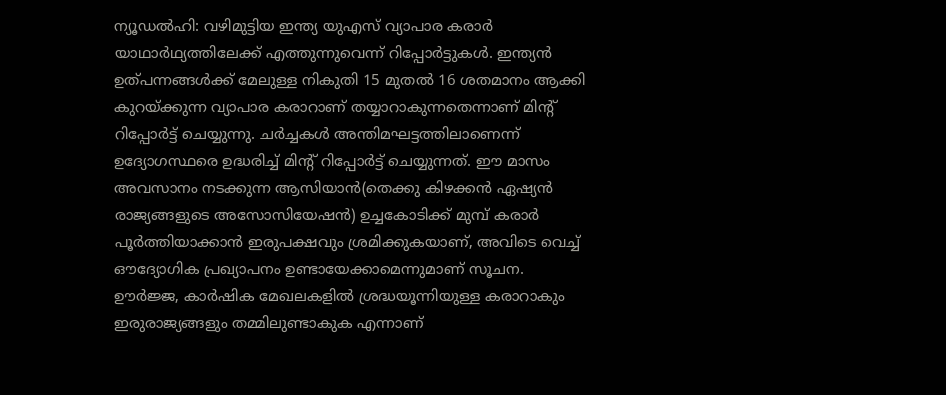ന്യൂഡൽഹി: വഴിമുട്ടിയ ഇന്ത്യ യുഎസ് വ്യാപാര കരാർ യാഥാർഥ്യത്തിലേക്ക് എത്തുന്നുവെന്ന് റിപ്പോർട്ടുകൾ. ഇന്ത്യൻ ഉത്പന്നങ്ങൾക്ക് മേലുള്ള നികുതി 15 മുതൽ 16 ശതമാനം ആക്കി കുറയ്ക്കുന്ന വ്യാപാര കരാറാണ് തയ്യാറാകുന്നതെന്നാണ് മിന്റ് റിപ്പോർട്ട് ചെയ്യുന്നു. ചർച്ചകൾ അന്തിമഘട്ടത്തിലാണെന്ന് ഉദ്യോഗസ്ഥരെ ഉദ്ധരിച്ച് മിന്റ് റിപ്പോർട്ട് ചെയ്യുന്നത്. ഈ മാസം അവസാനം നടക്കുന്ന ആസിയാൻ(തെക്കു കിഴക്കൻ ഏഷ്യൻ രാജ്യങ്ങളുടെ അസോസിയേഷൻ) ഉച്ചകോടിക്ക് മുമ്പ് കരാർ പൂർത്തിയാക്കാൻ ഇരുപക്ഷവും ശ്രമിക്കുകയാണ്, അവിടെ വെച്ച് ഔദ്യോഗിക പ്രഖ്യാപനം ഉണ്ടായേക്കാമെന്നുമാണ് സൂചന.
ഊർജ്ജ, കാർഷിക മേഖലകളിൽ ശ്രദ്ധയൂന്നിയുള്ള കരാറാകും ഇരുരാജ്യങ്ങളും തമ്മിലുണ്ടാകുക എന്നാണ്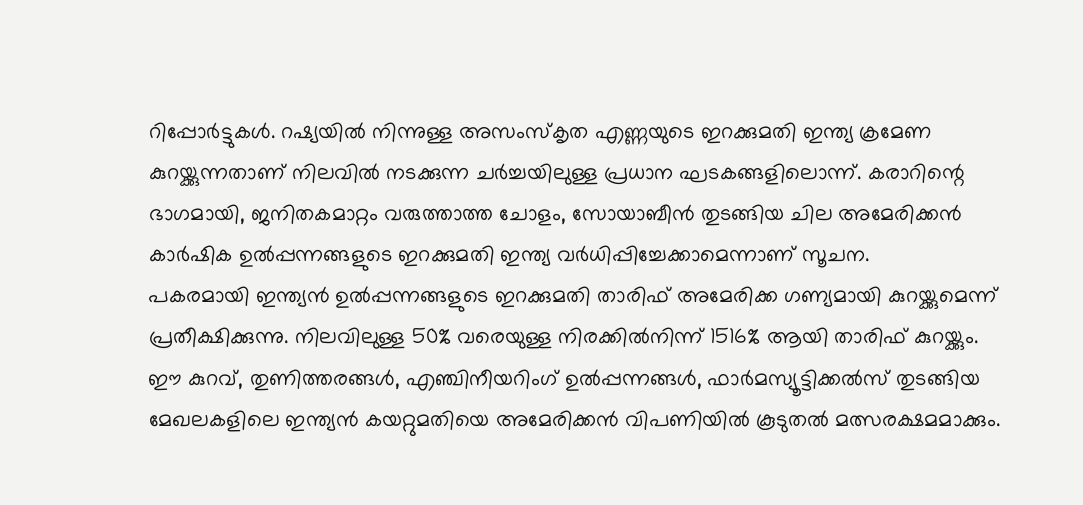റിപ്പോർട്ടുകൾ. റഷ്യയിൽ നിന്നുള്ള അസംസ്കൃത എണ്ണയുടെ ഇറക്കുമതി ഇന്ത്യ ക്രമേണ കുറയ്ക്കുന്നതാണ് നിലവിൽ നടക്കുന്ന ചർച്ചയിലുള്ള പ്രധാന ഘടകങ്ങളിലൊന്ന്. കരാറിന്റെ ഭാഗമായി, ജനിതകമാറ്റം വരുത്താത്ത ചോളം, സോയാബീൻ തുടങ്ങിയ ചില അമേരിക്കൻ കാർഷിക ഉൽപ്പന്നങ്ങളുടെ ഇറക്കുമതി ഇന്ത്യ വർധിപ്പിച്ചേക്കാമെന്നാണ് സൂചന.
പകരമായി ഇന്ത്യൻ ഉൽപ്പന്നങ്ങളുടെ ഇറക്കുമതി താരിഫ് അമേരിക്ക ഗണ്യമായി കുറയ്ക്കുമെന്ന് പ്രതീക്ഷിക്കുന്നു. നിലവിലുള്ള 50% വരെയുള്ള നിരക്കിൽനിന്ന് 1516% ആയി താരിഫ് കുറയ്ക്കും. ഈ കുറവ്, തുണിത്തരങ്ങൾ, എഞ്ചിനീയറിംഗ് ഉൽപ്പന്നങ്ങൾ, ഫാർമസ്യൂട്ടിക്കൽസ് തുടങ്ങിയ മേഖലകളിലെ ഇന്ത്യൻ കയറ്റുമതിയെ അമേരിക്കൻ വിപണിയിൽ കൂടുതൽ മത്സരക്ഷമമാക്കും.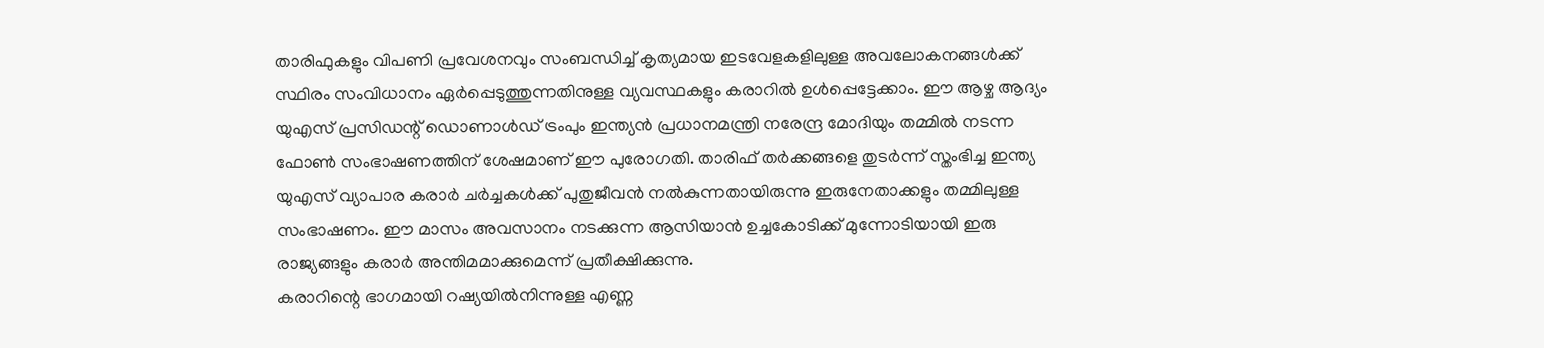താരിഫുകളും വിപണി പ്രവേശനവും സംബന്ധിച്ച് കൃത്യമായ ഇടവേളകളിലുള്ള അവലോകനങ്ങൾക്ക് സ്ഥിരം സംവിധാനം ഏർപ്പെടുത്തുന്നതിനുള്ള വ്യവസ്ഥകളും കരാറിൽ ഉൾപ്പെട്ടേക്കാം. ഈ ആഴ്ച ആദ്യം യുഎസ് പ്രസിഡന്റ് ഡൊണാൾഡ് ട്രംപും ഇന്ത്യൻ പ്രധാനമന്ത്രി നരേന്ദ്ര മോദിയും തമ്മിൽ നടന്ന ഫോൺ സംഭാഷണത്തിന് ശേഷമാണ് ഈ പുരോഗതി. താരിഫ് തർക്കങ്ങളെ തുടർന്ന് സ്തംഭിച്ച ഇന്ത്യ യുഎസ് വ്യാപാര കരാർ ചർച്ചകൾക്ക് പുതുജീവൻ നൽകുന്നതായിരുന്നു ഇരുനേതാക്കളും തമ്മിലുള്ള സംഭാഷണം. ഈ മാസം അവസാനം നടക്കുന്ന ആസിയാൻ ഉച്ചകോടിക്ക് മുന്നോടിയായി ഇരു രാജ്യങ്ങളും കരാർ അന്തിമമാക്കുമെന്ന് പ്രതീക്ഷിക്കുന്നു.
കരാറിന്റെ ഭാഗമായി റഷ്യയിൽനിന്നുള്ള എണ്ണ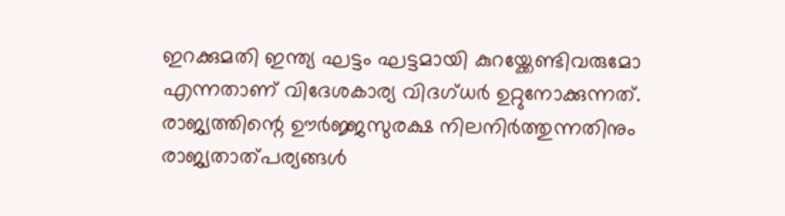ഇറക്കുമതി ഇന്ത്യ ഘട്ടം ഘട്ടമായി കുറയ്ക്കേണ്ടിവരുമോ എന്നതാണ് വിദേശകാര്യ വിദഗ്ധർ ഉറ്റുനോക്കുന്നത്. രാജ്യത്തിന്റെ ഊർജ്ജസുരക്ഷ നിലനിർത്തുന്നതിനും രാജ്യതാത്പര്യങ്ങൾ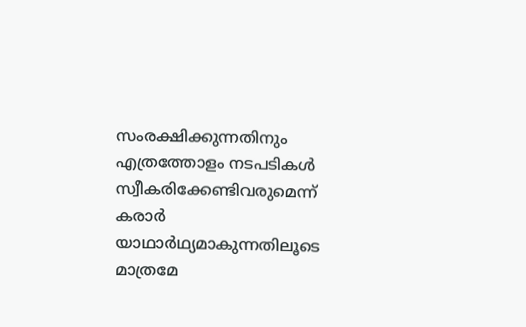സംരക്ഷിക്കുന്നതിനും എത്രത്തോളം നടപടികൾ സ്വീകരിക്കേണ്ടിവരുമെന്ന് കരാർ യാഥാർഥ്യമാകുന്നതിലൂടെ മാത്രമേ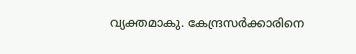വ്യക്തമാകു. കേന്ദ്രസർക്കാരിനെ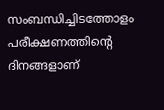സംബന്ധിച്ചിടത്തോളം പരീക്ഷണത്തിന്റെ ദിനങ്ങളാണ്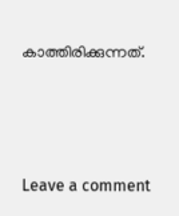കാത്തിരിക്കുന്നത്.






Leave a comment